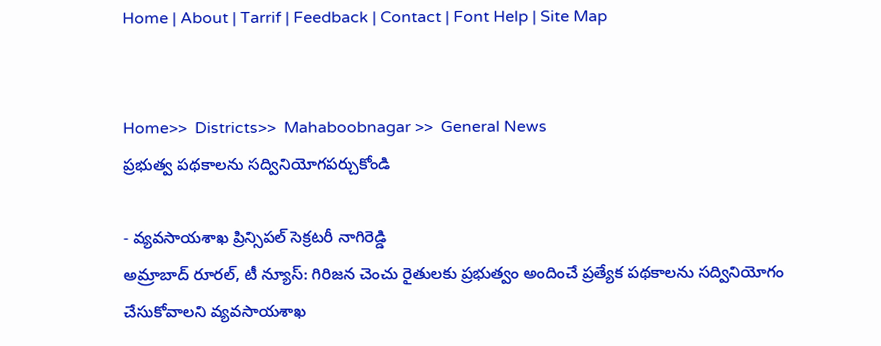Home | About | Tarrif | Feedback | Contact | Font Help | Site Map


Home>>  Districts>>  Mahaboobnagar >>  General News
ప్రభుత్వ పథకాలను సద్వినియోగపర్చుకోండి

- వ్యవసాయశాఖ ప్రిన్సిపల్ సెక్రటరీ నాగిరెడ్డి
అమ్రాబాద్ రూరల్, టీ న్యూస్: గిరిజన చెంచు రైతులకు ప్రభుత్వం అందించే ప్రత్యేక పథకాలను సద్వినియోగం చేసుకోవాలని వ్యవసాయశాఖ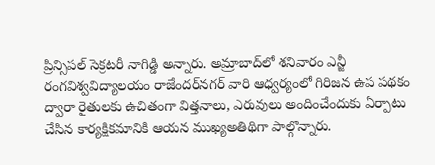ప్రిన్సిపల్ సెక్రటరీ నాగిడ్డి అన్నారు. అమ్రాబాద్‌లో శనివారం ఎన్జీ రంగవిశ్వవిద్యాలయం రాజేందర్‌నగర్ వారి ఆధ్వర్యంలో గిరిజన ఉప పథకం ద్వారా రైతులకు ఉచితంగా విత్తనాలు, ఎరువులు అందించేందుకు ఏర్పాటు చేసిన కార్యక్షికమానికి ఆయన ముఖ్యఅతిథిగా పాల్గొన్నారు.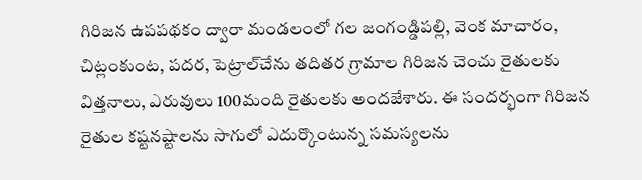గిరిజన ఉపపథకం ద్వారా మండలంలో గల జంగండ్డిపల్లి, వెంక మాచారం, చిట్లంకుంట, పదర, పెట్రాల్‌చేను తదితర గ్రామాల గిరిజన చెంచు రైతులకు విత్తనాలు, ఎరువులు 100మంది రైతులకు అందజేశారు. ఈ సందర్భంగా గిరిజన రైతుల కష్టనష్టాలను సాగులో ఎదుర్కొంటున్న సమస్యలను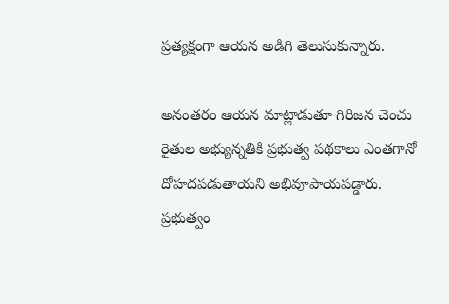ప్రత్యక్షంగా ఆయన అడిగి తెలుసుకున్నారు.

అనంతరం ఆయన మాట్లాడుతూ గిరిజన చెంచు రైతుల అభ్యున్నతికి ప్రభుత్వ పథకాలు ఎంతగానో దోహదపడుతాయని అభివూపాయపడ్డారు. ప్రభుత్వం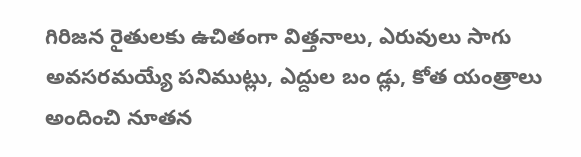గిరిజన రైతులకు ఉచితంగా విత్తనాలు, ఎరువులు సాగు అవసరమయ్యే పనిముట్లు, ఎద్దుల బం డ్లు, కోత యంత్రాలు అందించి నూతన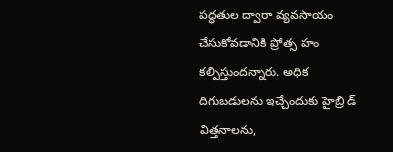పద్ధతుల ద్వారా వ్యవసాయం చేసుకోవడానికి ప్రోత్స హం కల్పిస్తుందన్నారు. అధిక దిగుబడులను ఇచ్చేందుకు హైబ్రి డ్ విత్తనాలను,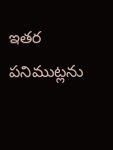ఇతర పనిముట్లను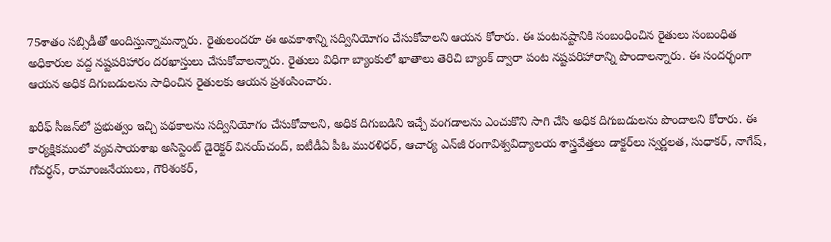75శాతం సబ్సిడీతో అందిస్తున్నామన్నారు. రైతులందరూ ఈ అవకాశాన్ని సద్వినియోగం చేసుకోవాలని ఆయన కోరారు. ఈ పంటనష్టానికి సంబంధించిన రైతులు సంబంధిత అధికారుల వద్ద నష్టపరిహారం దరఖాస్తులు చేసుకోవాలన్నారు. రైతులు విధిగా బ్యాంకులో ఖాతాలు తెరిచి బ్యాంక్ ద్వారా పంట నష్టపరిహారాన్ని పొందాలన్నారు. ఈ సందర్భంగా ఆయన అధిక దిగుబడులను సాధించిన రైతులకు ఆయన ప్రశంసించారు.

ఖరీఫ్ సీజన్‌లో ప్రభుత్వం ఇచ్చి పథకాలను సద్వినియోగం చేసుకోవాలని, అధిక దిగుబడిని ఇచ్చే వంగడాలను ఎంచుకొని సాగి చేసి అధిక దిగుబడులను పొందాలని కోరారు. ఈ కార్యక్షికమంలో వ్యవసాయశాఖ అసిస్టెంట్ డైరెక్టర్ వినయ్‌చంద్, ఐటీడీఏ పీఓ మురళిధర్, ఆచార్య ఎన్‌జీ రంగావిశ్వవిద్యాలయ శాస్త్రవేత్తలు డాక్టర్‌లు స్వర్ణలత, సుధాకర్, నాగేష్, గోవర్ధన్, రామాంజనేయులు, గౌరిశంకర్,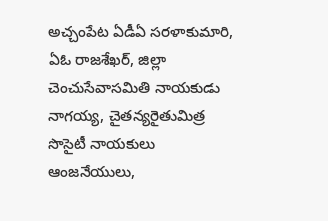అచ్చంపేట ఏడీఏ సరళాకుమారి, ఏఓ రాజశేఖర్, జిల్లా చెంచుసేవాసమితి నాయకుడు నాగయ్య, చైతన్యరైతుమిత్ర సొసైటీ నాయకులు ఆంజనేయులు,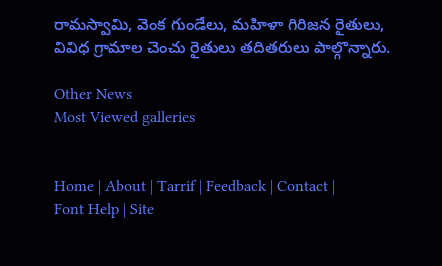రామస్వామి, వెంక గుండేలు, మహిళా గిరిజన రైతులు, వివిధ గ్రామాల చెంచు రైతులు తదితరులు పాల్గొన్నారు.

Other News
Most Viewed galleries


Home | About | Tarrif | Feedback | Contact | Font Help | Site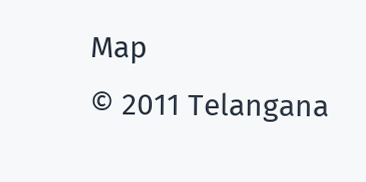Map
© 2011 Telangana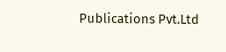Publications Pvt.Ltd